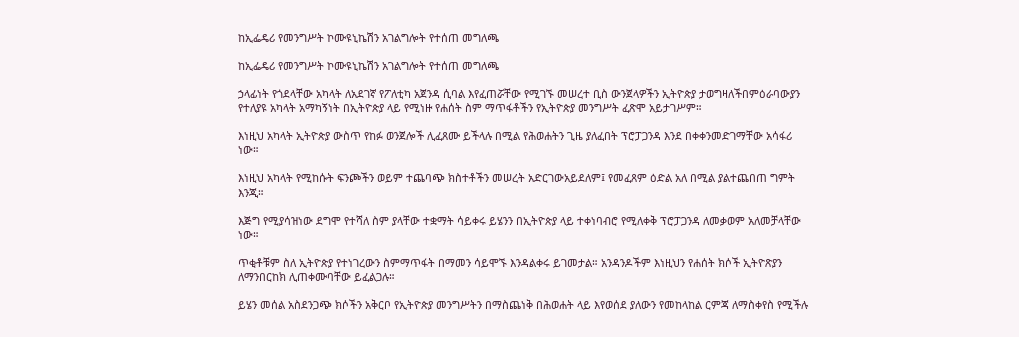ከኢፌዴሪ የመንግሥት ኮሙዩኒኬሽን አገልግሎት የተሰጠ መግለጫ

ከኢፌዴሪ የመንግሥት ኮሙዩኒኬሽን አገልግሎት የተሰጠ መግለጫ

ኃላፊነት የጎደላቸው አካላት ለአደገኛ የፖለቲካ አጀንዳ ሲባል እየፈጠሯቸው የሚገኙ መሠረተ ቢስ ውንጀላዎችን ኢትዮጵያ ታወግዛለችበምዕራባውያን የተለያዩ አካላት አማካኝነት በኢትዮጵያ ላይ የሚነዙ የሐሰት ስም ማጥፋቶችን የኢትዮጵያ መንግሥት ፈጽሞ አይታገሥም።

እነዚህ አካላት ኢትዮጵያ ውስጥ የከፉ ወንጀሎች ሊፈጸሙ ይችላሉ በሚል የሕወሐትን ጊዜ ያለፈበት ፕሮፓጋንዳ እንደ በቀቀንመድገማቸው አሳፋሪ ነው።

እነዚህ አካላት የሚከሱት ፍንጮችን ወይም ተጨባጭ ክስተቶችን መሠረት አድርገውአይደለም፤ የመፈጸም ዕድል አለ በሚል ያልተጨበጠ ግምት እንጂ።

እጅግ የሚያሳዝነው ደግሞ የተሻለ ስም ያላቸው ተቋማት ሳይቀሩ ይሄንን በኢትዮጵያ ላይ ተቀነባብሮ የሚለቀቅ ፕሮፓጋንዳ ለመቃወም አለመቻላቸው ነው።

ጥቂቶቹም ስለ ኢትዮጵያ የተነገረውን ስምማጥፋት በማመን ሳይሞኙ እንዳልቀሩ ይገመታል። አንዳንዶችም እነዚህን የሐሰት ክሶች ኢትዮጽያን ለማንበርከክ ሊጠቀሙባቸው ይፈልጋሉ።

ይሄን መሰል አስደንጋጭ ክሶችን አቅርቦ የኢትዮጵያ መንግሥትን በማስጨነቅ በሕወሐት ላይ እየወሰደ ያለውን የመከላከል ርምጃ ለማስቀየስ የሚችሉ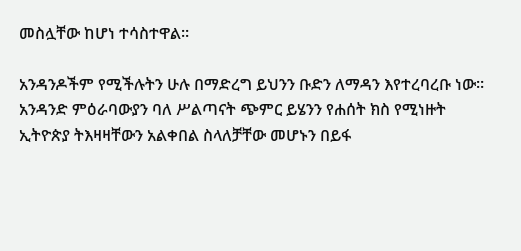መስሏቸው ከሆነ ተሳስተዋል።

አንዳንዶችም የሚችሉትን ሁሉ በማድረግ ይህንን ቡድን ለማዳን እየተረባረቡ ነው። አንዳንድ ምዕራባውያን ባለ ሥልጣናት ጭምር ይሄንን የሐሰት ክስ የሚነዙት ኢትዮጵያ ትእዛዛቸውን አልቀበል ስላለቻቸው መሆኑን በይፋ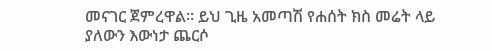መናገር ጀምረዋል። ይህ ጊዜ አመጣሽ የሐሰት ክስ መሬት ላይ ያለውን እውነታ ጨርሶ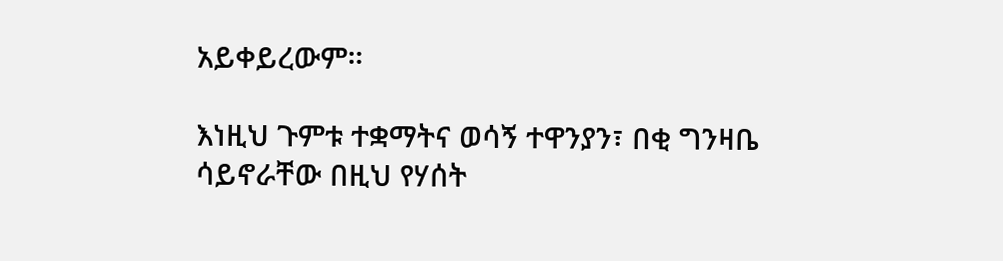አይቀይረውም።

እነዚህ ጉምቱ ተቋማትና ወሳኝ ተዋንያን፣ በቂ ግንዛቤ ሳይኖራቸው በዚህ የሃሰት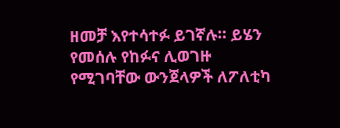ዘመቻ እየተሳተፉ ይገኛሉ። ይሄን የመሰሉ የከፉና ሊወገዙ የሚገባቸው ውንጀላዎች ለፖለቲካ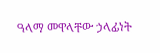ዓላማ መዋላቸው ኃላፊነት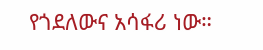የጎደለውና አሳፋሪ ነው።